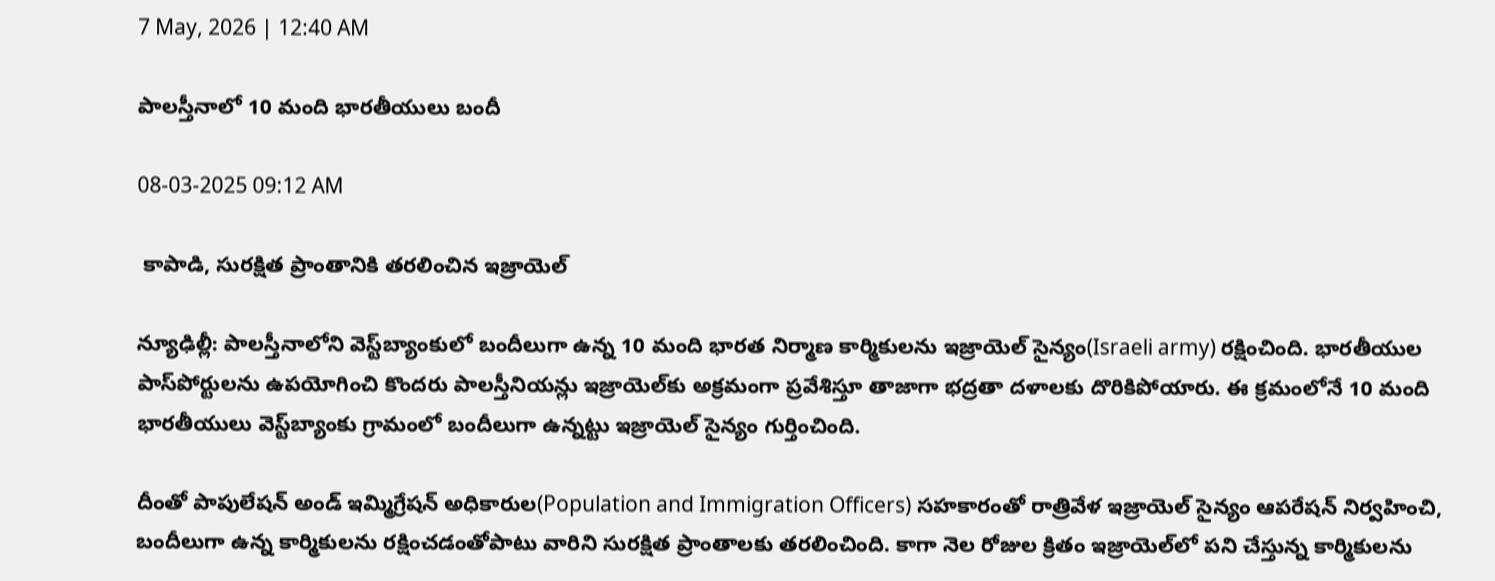7 May, 2026 | 12:40 AM

పాలస్తీనాలో 10 మంది భారతీయులు బందీ

08-03-2025 09:12 AM

 కాపాడి, సురక్షిత ప్రాంతానికి తరలించిన ఇజ్రాయెల్

న్యూఢిల్లీ: పాలస్తీనాలోని వెస్ట్‌బ్యాంకులో బందీలుగా ఉన్న 10 మంది భారత నిర్మాణ కార్మికులను ఇజ్రాయెల్ సైన్యం(Israeli army) రక్షించింది. భారతీయుల పాస్‌పోర్టులను ఉపయోగించి కొందరు పాలస్తీనియన్లు ఇజ్రాయెల్‌కు అక్రమంగా ప్రవేశిస్తూ తాజాగా భద్రతా దళాలకు దొరికిపోయారు. ఈ క్రమంలోనే 10 మంది భారతీయులు వెస్ట్‌బ్యాంకు గ్రామంలో బందీలుగా ఉన్నట్టు ఇజ్రాయెల్ సైన్యం గుర్తించింది.

దీంతో పాపులేషన్ అండ్ ఇమ్మిగ్రేషన్ అధికారుల(Population and Immigration Officers) సహకారంతో రాత్రివేళ ఇజ్రాయెల్ సైన్యం ఆపరేషన్ నిర్వహించి, బందీలుగా ఉన్న కార్మికులను రక్షించడంతోపాటు వారిని సురక్షిత ప్రాంతాలకు తరలించింది. కాగా నెల రోజుల క్రితం ఇజ్రాయెల్‌లో పని చేస్తున్న కార్మికులను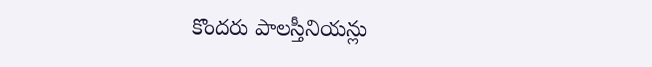కొందరు పాలస్తీనియన్లు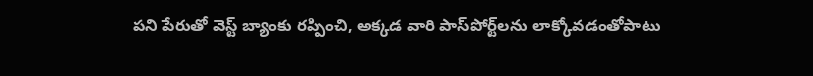పని పేరుతో వెస్ట్ బ్యాంకు రప్పించి, అక్కడ వారి పాస్‌పోర్ట్‌లను లాక్కోవడంతోపాటు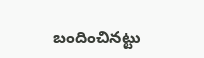బందించినట్టు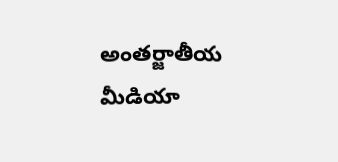అంతర్జాతీయ మీడియా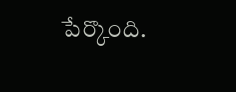పేర్కొంది.